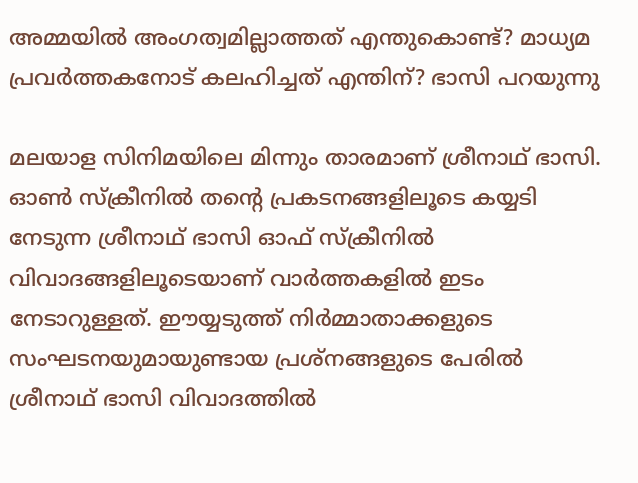അമ്മയില്‍ അംഗത്വമില്ലാത്തത് എന്തുകൊണ്ട്? മാധ്യമ പ്രവര്‍ത്തകനോട് കലഹിച്ചത് എന്തിന്? ഭാസി പറയുന്നു

മലയാള സിനിമയിലെ മിന്നും താരമാണ് ശ്രീനാഥ് ഭാസി. ഓണ്‍ സ്‌ക്രീനില്‍ തന്റെ പ്രകടനങ്ങളിലൂടെ കയ്യടി നേടുന്ന ശ്രീനാഥ് ഭാസി ഓഫ് സ്‌ക്രീനില്‍ വിവാദങ്ങളിലൂടെയാണ് വാര്‍ത്തകളില്‍ ഇടം നേടാറുള്ളത്. ഈയ്യടുത്ത് നിര്‍മ്മാതാക്കളുടെ സംഘടനയുമായുണ്ടായ പ്രശ്‌നങ്ങളുടെ പേരില്‍ ശ്രീനാഥ് ഭാസി വിവാദത്തില്‍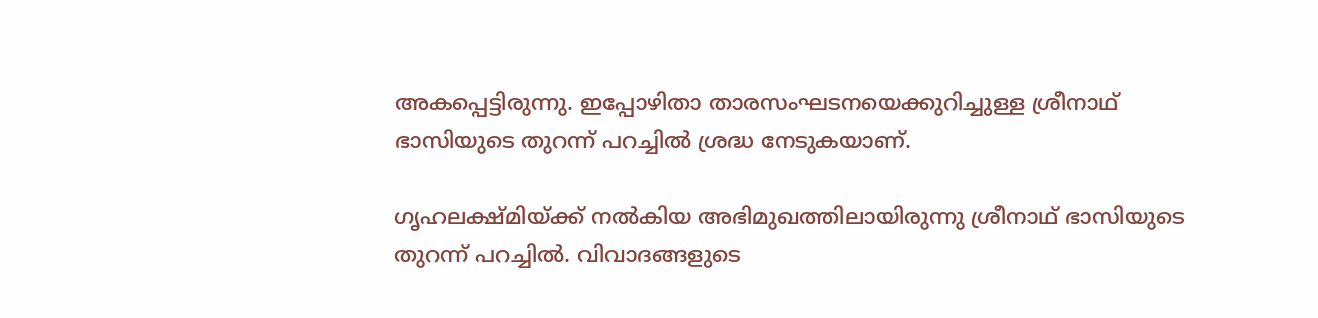അകപ്പെട്ടിരുന്നു. ഇപ്പോഴിതാ താരസംഘടനയെക്കുറിച്ചുള്ള ശ്രീനാഥ് ഭാസിയുടെ തുറന്ന് പറച്ചില്‍ ശ്രദ്ധ നേടുകയാണ്.

ഗൃഹലക്ഷ്മിയ്ക്ക് നല്‍കിയ അഭിമുഖത്തിലായിരുന്നു ശ്രീനാഥ് ഭാസിയുടെ തുറന്ന് പറച്ചില്‍. വിവാദങ്ങളുടെ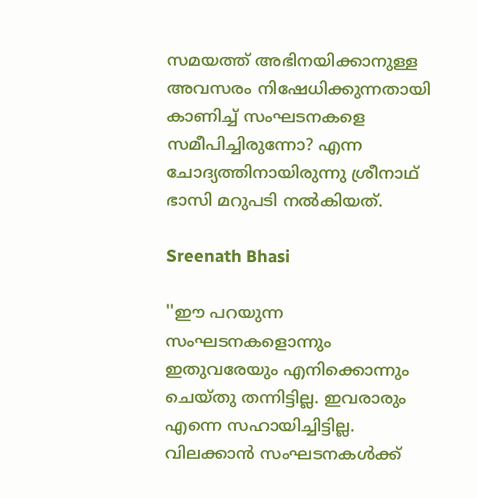സമയത്ത് അഭിനയിക്കാനുള്ള അവസരം നിഷേധിക്കുന്നതായി കാണിച്ച് സംഘടനകളെ സമീപിച്ചിരുന്നോ? എന്ന ചോദ്യത്തിനായിരുന്നു ശ്രീനാഥ് ഭാസി മറുപടി നല്‍കിയത്.

Sreenath Bhasi

''ഈ പറയുന്ന സംഘടനകളൊന്നും ഇതുവരേയും എനിക്കൊന്നും ചെയ്തു തന്നിട്ടില്ല. ഇവരാരും എന്നെ സഹായിച്ചിട്ടില്ല. വിലക്കാന്‍ സംഘടനകള്‍ക്ക്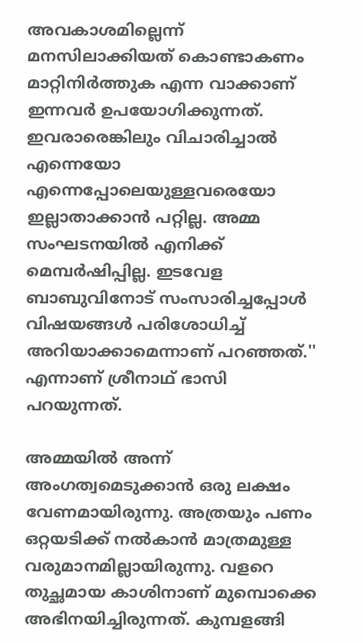അവകാശമില്ലെന്ന് മനസിലാക്കിയത് കൊണ്ടാകണം മാറ്റിനിര്‍ത്തുക എന്ന വാക്കാണ് ഇന്നവര്‍ ഉപയോഗിക്കുന്നത്. ഇവരാരെങ്കിലും വിചാരിച്ചാല്‍ എന്നെയോ എന്നെപ്പോലെയുള്ളവരെയോ ഇല്ലാതാക്കാന്‍ പറ്റില്ല. അമ്മ സംഘടനയില്‍ എനിക്ക് മെമ്പര്‍ഷിപ്പില്ല. ഇടവേള ബാബുവിനോട് സംസാരിച്ചപ്പോള്‍ വിഷയങ്ങള്‍ പരിശോധിച്ച് അറിയാക്കാമെന്നാണ് പറഞ്ഞത്.'' എന്നാണ് ശ്രീനാഥ് ഭാസി പറയുന്നത്.

അമ്മയില്‍ അന്ന് അംഗത്വമെടുക്കാന്‍ ഒരു ലക്ഷം വേണമായിരുന്നു. അത്രയും പണം ഒറ്റയടിക്ക് നല്‍കാന്‍ മാത്രമുള്ള വരുമാനമില്ലായിരുന്നു. വളറെ തുച്ഛമായ കാശിനാണ് മുമ്പൊക്കെ അഭിനയിച്ചിരുന്നത്. കുമ്പളങ്ങി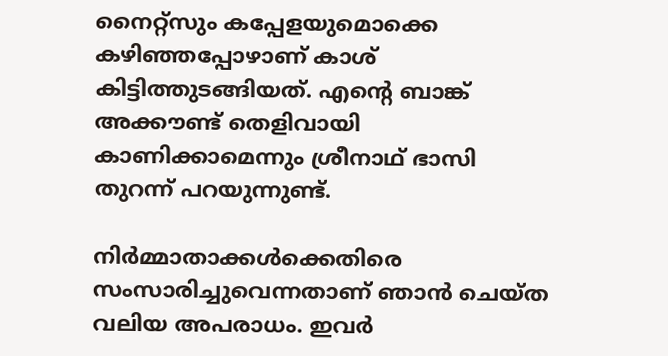നൈറ്റ്‌സും കപ്പേളയുമൊക്കെ കഴിഞ്ഞപ്പോഴാണ് കാശ് കിട്ടിത്തുടങ്ങിയത്. എന്റെ ബാങ്ക് അക്കൗണ്ട് തെളിവായി കാണിക്കാമെന്നും ശ്രീനാഥ് ഭാസി തുറന്ന് പറയുന്നുണ്ട്.

നിര്‍മ്മാതാക്കള്‍ക്കെതിരെ സംസാരിച്ചുവെന്നതാണ് ഞാന്‍ ചെയ്ത വലിയ അപരാധം. ഇവര്‍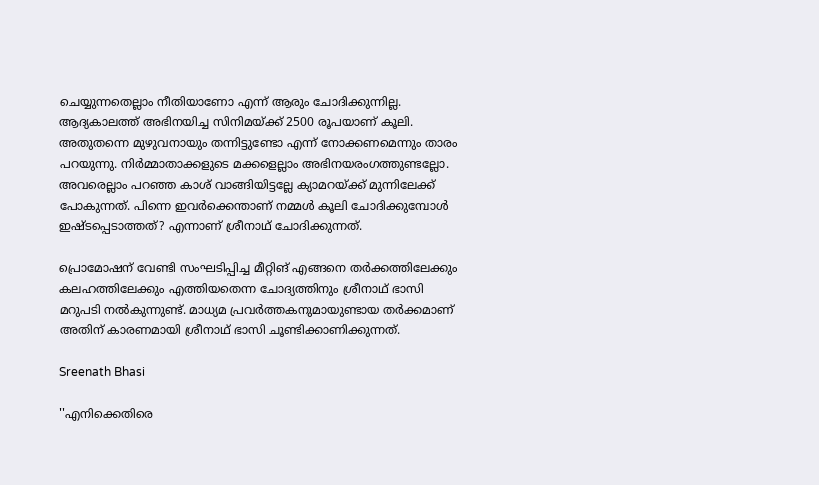ചെയ്യുന്നതെല്ലാം നീതിയാണോ എന്ന് ആരും ചോദിക്കുന്നില്ല. ആദ്യകാലത്ത് അഭിനയിച്ച സിനിമയ്ക്ക് 2500 രൂപയാണ് കൂലി. അതുതന്നെ മുഴുവനായും തന്നിട്ടുണ്ടോ എന്ന് നോക്കണമെന്നും താരം പറയുന്നു. നിര്‍മ്മാതാക്കളുടെ മക്കളെല്ലാം അഭിനയരംഗത്തുണ്ടല്ലോ. അവരെല്ലാം പറഞ്ഞ കാശ് വാങ്ങിയിട്ടല്ലേ ക്യാമറയ്ക്ക് മുന്നിലേക്ക് പോകുന്നത്. പിന്നെ ഇവര്‍ക്കെന്താണ് നമ്മള്‍ കൂലി ചോദിക്കുമ്പോള്‍ ഇഷ്ടപ്പെടാത്തത്? എന്നാണ് ശ്രീനാഥ് ചോദിക്കുന്നത്.

പ്രൊമോഷന് വേണ്ടി സംഘടിപ്പിച്ച മീറ്റിങ് എങ്ങനെ തര്‍ക്കത്തിലേക്കും കലഹത്തിലേക്കും എത്തിയതെന്ന ചോദ്യത്തിനും ശ്രീനാഥ് ഭാസി മറുപടി നല്‍കുന്നുണ്ട്. മാധ്യമ പ്രവര്‍ത്തകനുമായുണ്ടായ തര്‍ക്കമാണ് അതിന് കാരണമായി ശ്രീനാഥ് ഭാസി ചൂണ്ടിക്കാണിക്കുന്നത്.

Sreenath Bhasi

''എനിക്കെതിരെ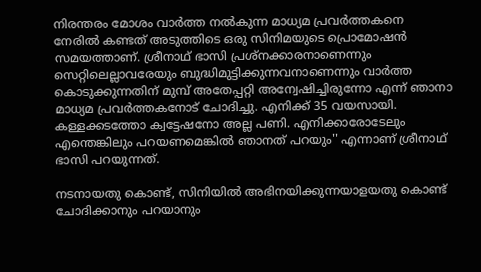നിരന്തരം മോശം വാര്‍ത്ത നല്‍കുന്ന മാധ്യമ പ്രവര്‍ത്തകനെ നേരില്‍ കണ്ടത് അടുത്തിടെ ഒരു സിനിമയുടെ പ്രൊമോഷന്‍ സമയത്താണ്. ശ്രീനാഥ് ഭാസി പ്രശ്‌നക്കാരനാണെന്നും സെറ്റിലെല്ലാവരേയും ബുദ്ധിമുട്ടിക്കുന്നവനാണെന്നും വാര്‍ത്ത കൊടുക്കുന്നതിന് മുമ്പ് അതേപ്പറ്റി അന്വേഷിച്ചിരുന്നോ എന്ന് ഞാനാ മാധ്യമ പ്രവര്‍ത്തകനോട് ചോദിച്ചു. എനിക്ക് 35 വയസായി. കള്ളക്കടത്തോ ക്വട്ടേഷനോ അല്ല പണി. എനിക്കാരോടേലും എന്തെങ്കിലും പറയണമെങ്കില്‍ ഞാനത് പറയും'' എന്നാണ് ശ്രീനാഥ് ഭാസി പറയുന്നത്.

നടനായതു കൊണ്ട്, സിനിയില്‍ അഭിനയിക്കുന്നയാളയതു കൊണ്ട് ചോദിക്കാനും പറയാനും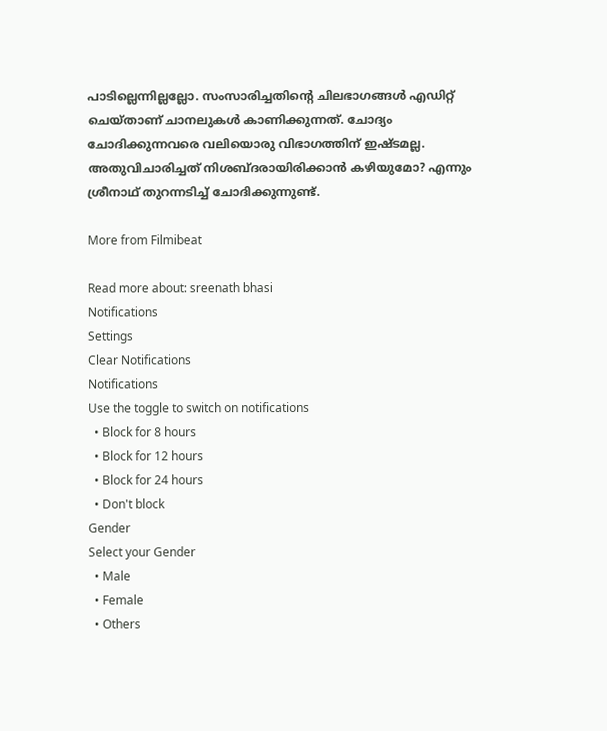പാടില്ലെന്നില്ലല്ലോ. സംസാരിച്ചതിന്റെ ചിലഭാഗങ്ങള്‍ എഡിറ്റ് ചെയ്താണ് ചാനലുകള്‍ കാണിക്കുന്നത്. ചോദ്യം ചോദിക്കുന്നവരെ വലിയൊരു വിഭാഗത്തിന് ഇഷ്ടമല്ല. അതുവിചാരിച്ചത് നിശബ്ദരായിരിക്കാന്‍ കഴിയുമോ? എന്നും ശ്രീനാഥ് തുറന്നടിച്ച് ചോദിക്കുന്നുണ്ട്.

More from Filmibeat

Read more about: sreenath bhasi
Notifications
Settings
Clear Notifications
Notifications
Use the toggle to switch on notifications
  • Block for 8 hours
  • Block for 12 hours
  • Block for 24 hours
  • Don't block
Gender
Select your Gender
  • Male
  • Female
  • Others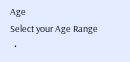Age
Select your Age Range
  •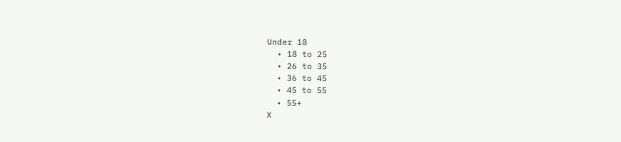Under 18
  • 18 to 25
  • 26 to 35
  • 36 to 45
  • 45 to 55
  • 55+
X